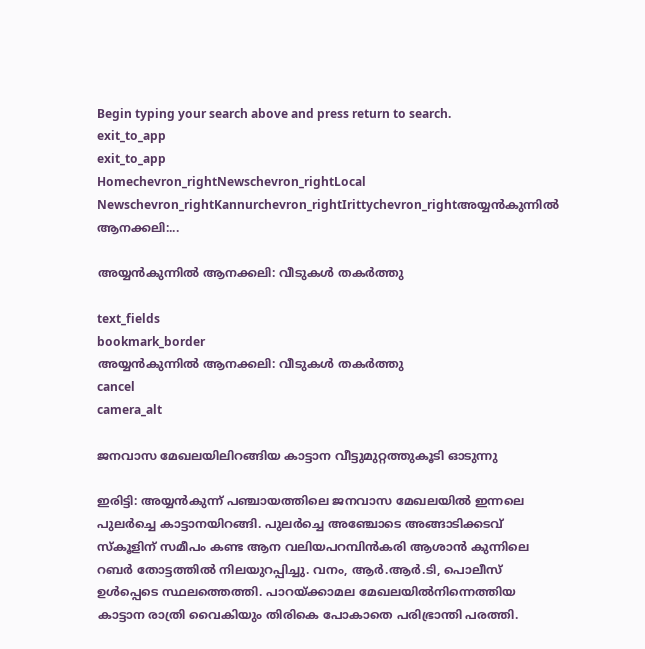Begin typing your search above and press return to search.
exit_to_app
exit_to_app
Homechevron_rightNewschevron_rightLocal Newschevron_rightKannurchevron_rightIrittychevron_rightഅയ്യൻകുന്നിൽ ആനക്കലി:...

അയ്യൻകുന്നിൽ ആനക്കലി: വീടുകൾ തകർത്തു

text_fields
bookmark_border
അയ്യൻകുന്നിൽ ആനക്കലി: വീടുകൾ തകർത്തു
cancel
camera_alt

ജനവാസ മേഖലയിലിറങ്ങിയ കാട്ടാന വീട്ടുമുറ്റത്തുകൂടി ഓടുന്നു

ഇരിട്ടി: അയ്യൻകുന്ന് പഞ്ചായത്തിലെ ജനവാസ മേഖലയിൽ ഇന്നലെ പുലർച്ചെ കാട്ടാനയിറങ്ങി. പുലർച്ചെ അഞ്ചോടെ അങ്ങാടിക്കടവ് സ്കൂളിന് സമീപം കണ്ട ആന വലിയപറമ്പിൻകരി ആശാൻ കുന്നിലെ റബർ തോട്ടത്തിൽ നിലയുറപ്പിച്ചു. വനം, ആർ.ആർ.ടി, പൊലീസ് ഉൾപ്പെടെ സ്ഥലത്തെത്തി. പാറയ്ക്കാമല മേഖലയിൽനിന്നെത്തിയ കാട്ടാന രാത്രി വൈകിയും തിരികെ പോകാതെ പരിഭ്രാന്തി പരത്തി.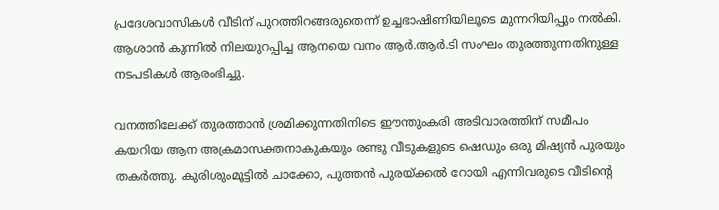പ്രദേശവാസികൾ വീടിന് പുറത്തിറങ്ങരുതെന്ന് ഉച്ചഭാഷിണിയിലൂടെ മുന്നറിയിപ്പും നൽകി. ആശാൻ കുന്നിൽ നിലയുറപ്പിച്ച ആനയെ വനം ആർ.ആർ.ടി സംഘം തുരത്തുന്നതിനുള്ള നടപടികൾ ആരംഭിച്ചു.

വനത്തിലേക്ക് തുരത്താൻ ശ്രമിക്കുന്നതിനിടെ ഈന്തുംകരി അടിവാരത്തിന് സമീപം കയറിയ ആന അക്രമാസക്തനാകുകയും രണ്ടു വീടുകളുടെ ഷെഡും ഒരു മിഷ്യൻ പുരയും തകർത്തു. കുരിശുംമൂട്ടിൽ ചാക്കോ, പുത്തൻ പുരയ്‌ക്കൽ റോയി എന്നിവരുടെ വീടിന്റെ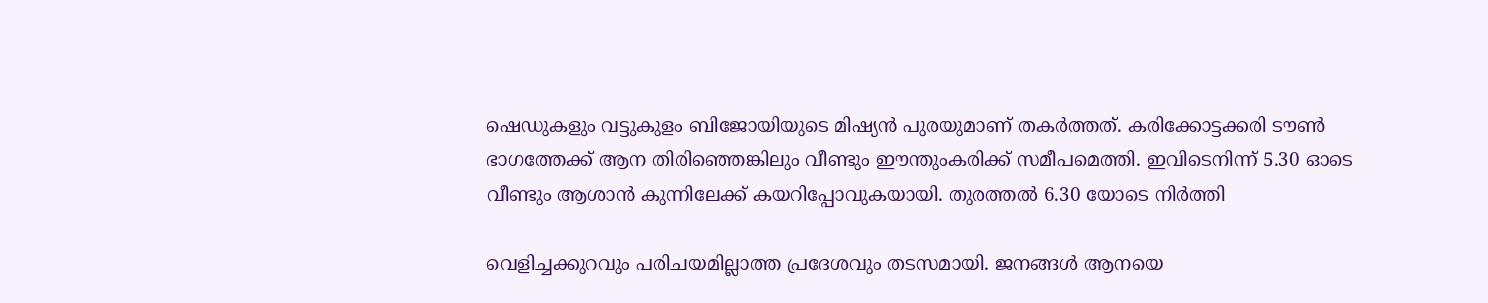ഷെഡുകളും വട്ടുകുളം ബിജോയിയുടെ മിഷ്യൻ പുരയുമാണ് തകർത്തത്. കരിക്കോട്ടക്കരി ടൗൺ ഭാഗത്തേക്ക് ആന തിരിഞ്ഞെങ്കിലും വീണ്ടും ഈന്തുംകരിക്ക് സമീപമെത്തി. ഇവിടെനിന്ന് 5.30 ഓടെ വീണ്ടും ആശാൻ കുന്നിലേക്ക് കയറിപ്പോവുകയായി. തുരത്തൽ 6.30 യോടെ നിർത്തി

വെളിച്ചക്കുറവും പരിചയമില്ലാത്ത പ്രദേശവും തടസമായി. ജനങ്ങൾ ആനയെ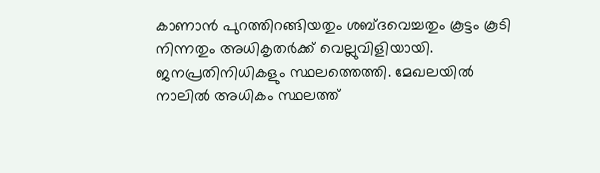കാണാൻ പുറത്തിറങ്ങിയതും ശബ്ദവെച്ചതും കൂട്ടം കൂടി നിന്നതും അധികൃതർക്ക് വെല്ലുവിളിയായി. ജനപ്രതിനിധികളും സ്ഥലത്തെത്തി. മേഖലയിൽ നാലിൽ അധികം സ്ഥലത്ത്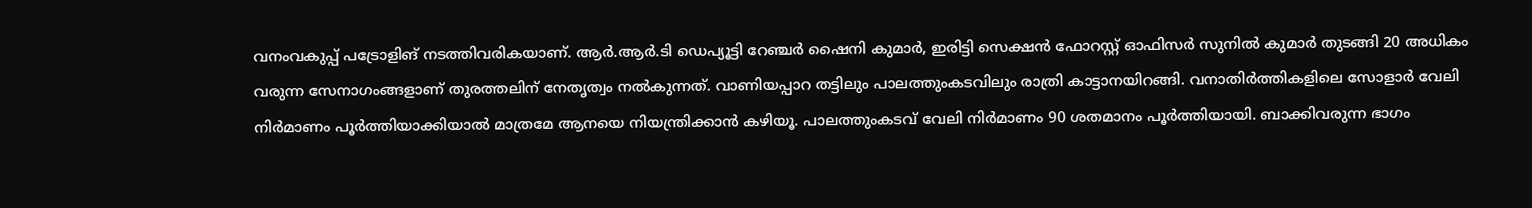വനംവകുപ്പ് പട്രോളിങ് നടത്തിവരികയാണ്. ആർ.ആർ.ടി ഡെപ്യൂട്ടി റേഞ്ചർ ഷൈനി കുമാർ, ഇരിട്ടി സെക്ഷൻ ഫോറസ്റ്റ് ഓഫിസർ സുനിൽ കുമാർ തുടങ്ങി 20 അധികം വരുന്ന സേനാഗംങ്ങളാണ് തുരത്തലിന് നേതൃത്വം നൽകുന്നത്. വാണിയപ്പാറ തട്ടിലും പാലത്തുംകടവിലും രാത്രി കാട്ടാനയിറങ്ങി. വനാതിർത്തികളിലെ സോളാർ വേലി നിർമാണം പൂർത്തിയാക്കിയാൽ മാത്രമേ ആനയെ നിയന്ത്രിക്കാൻ കഴിയൂ. പാലത്തുംകടവ് വേലി നിർമാണം 90 ശതമാനം പൂർത്തിയായി. ബാക്കിവരുന്ന ഭാഗം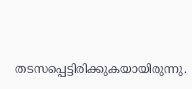തടസപ്പെട്ടിരിക്കുകയായിരുന്നു.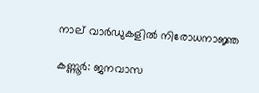നാല് വാർഡുകളിൽ നിരോധനാജ്ഞ

കണ്ണൂർ: ജനവാസ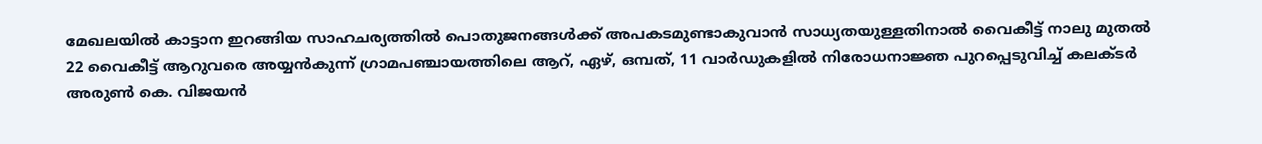മേഖലയിൽ കാട്ടാന ഇറങ്ങിയ സാഹചര്യത്തിൽ പൊതുജനങ്ങൾക്ക് അപകടമുണ്ടാകുവാൻ സാധ്യതയുള്ളതിനാൽ വൈകീട്ട് നാലു മുതൽ 22 വൈകീട്ട് ആറുവരെ അയ്യൻകുന്ന് ഗ്രാമപഞ്ചായത്തിലെ ആറ്, ഏഴ്, ഒമ്പത്, 11 വാർഡുകളിൽ നിരോധനാജ്ഞ പുറപ്പെടുവിച്ച് കലക്ടർ അരുൺ കെ. വിജയൻ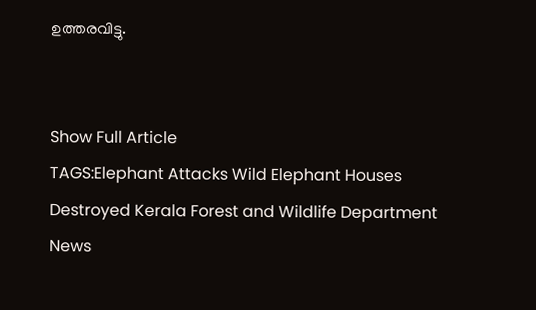ഉത്തരവിട്ടു.


Show Full Article
TAGS:Elephant Attacks Wild Elephant Houses Destroyed Kerala Forest and Wildlife Department
News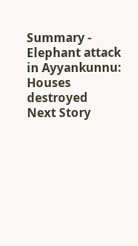Summary - Elephant attack in Ayyankunnu: Houses destroyed
Next Story